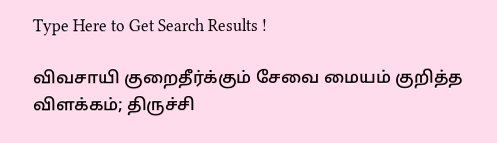Type Here to Get Search Results !

விவசாயி குறைதீர்க்கும் சேவை மையம் குறித்த விளக்கம்; திருச்சி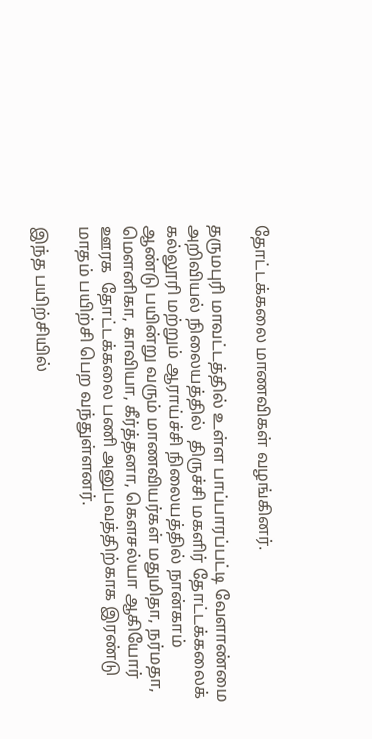தோட்டக்கலை மாணவிகள் வழங்கினர்.

தருமபுரி மாவட்டத்தில் உள்ள பாப்பாரப்பட்டி வேளாண்மை அறிவியல் நிலையத்தில்  திருச்சி மகளிர் தோட்டக்கலைக் கல்லூரி மற்றும் ஆராய்ச்சி நிலையத்தில் நான்காம் ஆண்டு பயின்று வரும் மாணவியர்கள் மதுமிதா, நர்மதா, மௌனிகா, காவியா, கீர்த்தனா, கௌசல்யா ஆகியோர் ஊரக  தோட்டக்கலை பணி அனுபவத்திற்காக இரண்டு மாதம் பயிற்சி பெற வந்துள்ளனர்.

இந்த பயிற்சியில்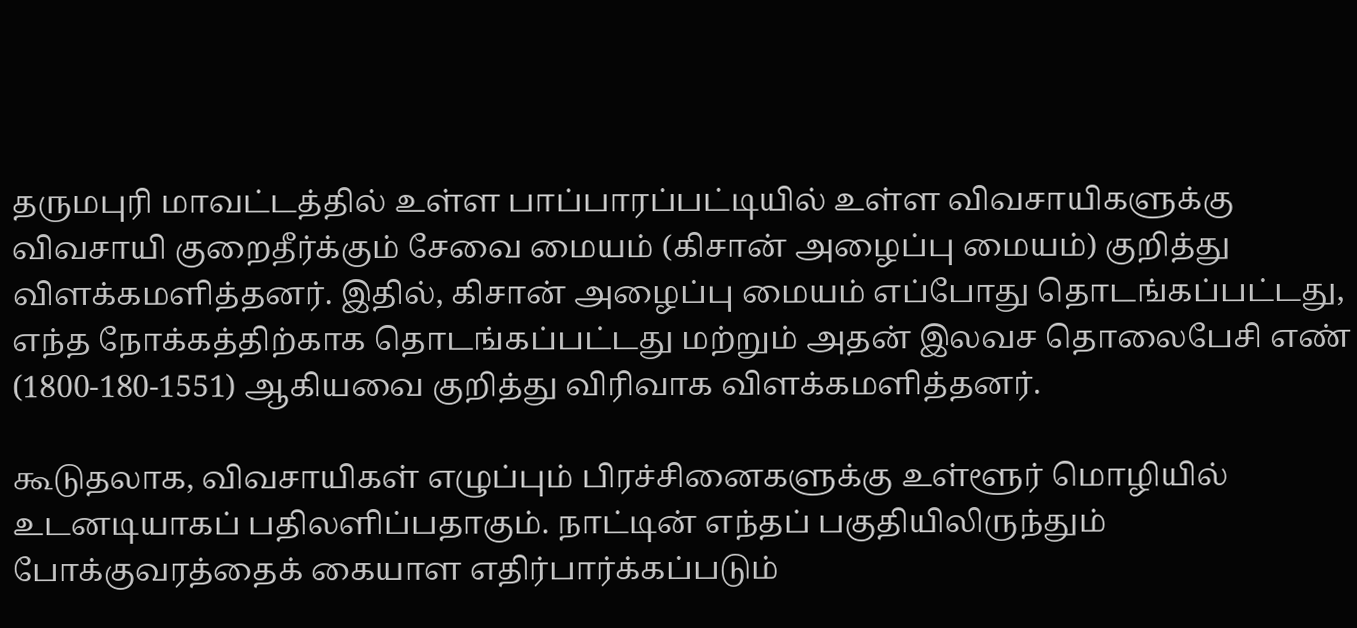தருமபுரி மாவட்டத்தில் உள்ள பாப்பாரப்பட்டியில் உள்ள விவசாயிகளுக்கு விவசாயி குறைதீர்க்கும் சேவை மையம் (கிசான் அழைப்பு மையம்) குறித்து விளக்கமளித்தனர். இதில், கிசான் அழைப்பு மையம் எப்போது தொடங்கப்பட்டது, எந்த நோக்கத்திற்காக தொடங்கப்பட்டது மற்றும் அதன் இலவச தொலைபேசி எண் (1800-180-1551) ஆகியவை குறித்து விரிவாக விளக்கமளித்தனர்.

கூடுதலாக, விவசாயிகள் எழுப்பும் பிரச்சினைகளுக்கு உள்ளூர் மொழியில் உடனடியாகப் பதிலளிப்பதாகும். நாட்டின் எந்தப் பகுதியிலிருந்தும் போக்குவரத்தைக் கையாள எதிர்பார்க்கப்படும்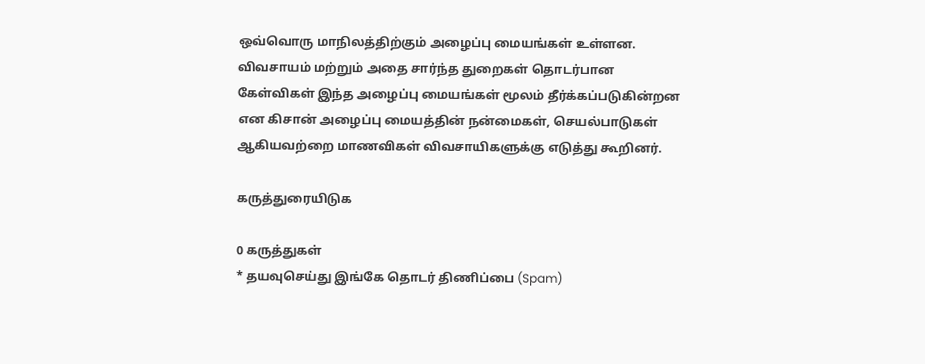ஒவ்வொரு மாநிலத்திற்கும் அழைப்பு மையங்கள் உள்ளன. விவசாயம் மற்றும் அதை சார்ந்த துறைகள் தொடர்பான கேள்விகள் இந்த அழைப்பு மையங்கள் மூலம் தீர்க்கப்படுகின்றன என கிசான் அழைப்பு மையத்தின் நன்மைகள், செயல்பாடுகள் ஆகியவற்றை மாணவிகள் விவசாயிகளுக்கு எடுத்து கூறினர்.

கருத்துரையிடுக

0 கருத்துகள்
* தயவுசெய்து இங்கே தொடர் திணிப்பை (Spam)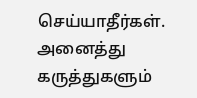செய்யாதீர்கள். அனைத்து கருத்துகளும்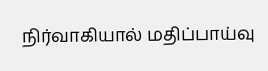நிர்வாகியால் மதிப்பாய்வு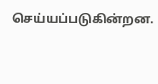செய்யப்படுகின்றன.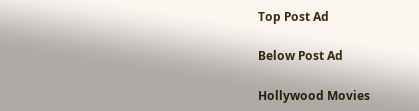Top Post Ad

Below Post Ad

Hollywood Movies